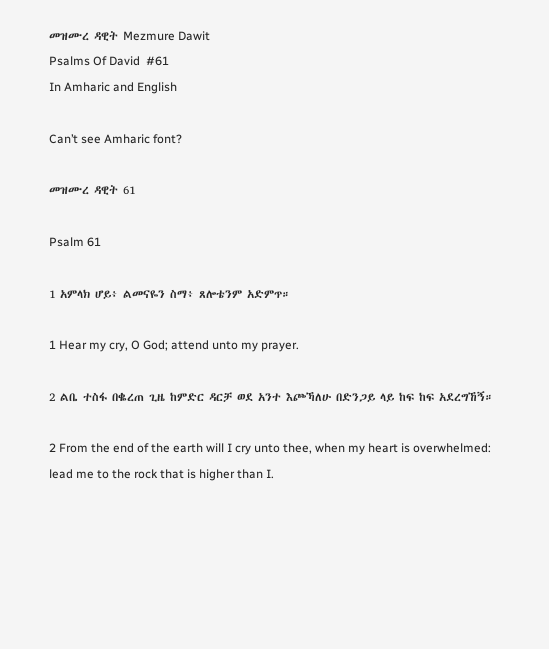መዝሙረ ዳዊት Mezmure Dawit
Psalms Of David  #61
In Amharic and English

Can’t see Amharic font?

መዝሙረ ዳዊት 61

Psalm 61

1 አምላክ ሆይ፥ ልመናዬን ስማ፥ ጸሎቴንም አድምጥ።

1 Hear my cry, O God; attend unto my prayer.

2 ልቤ ተስፋ በቈረጠ ጊዜ ከምድር ዳርቻ ወደ አንተ እጮኻለሁ በድንጋይ ላይ ከፍ ከፍ አደረግኸኝ።

2 From the end of the earth will I cry unto thee, when my heart is overwhelmed: lead me to the rock that is higher than I.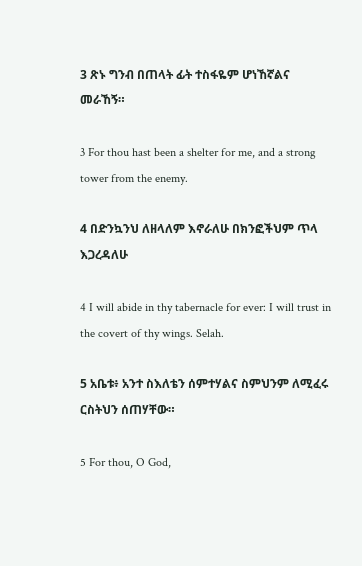3 ጽኑ ግንብ በጠላት ፊት ተስፋዬም ሆነኸኛልና መራኸኝ።

3 For thou hast been a shelter for me, and a strong tower from the enemy.

4 በድንኳንህ ለዘላለም እኖራለሁ በክንፎችህም ጥላ እጋረዳለሁ

4 I will abide in thy tabernacle for ever: I will trust in the covert of thy wings. Selah.

5 አቤቱ፥ አንተ ስእለቴን ሰምተሃልና ስምህንም ለሚፈሩ ርስትህን ሰጠሃቸው።

5 For thou, O God,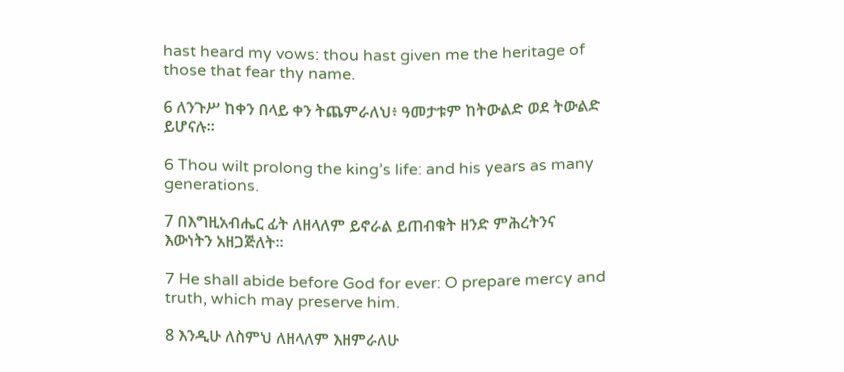hast heard my vows: thou hast given me the heritage of those that fear thy name.

6 ለንጉሥ ከቀን በላይ ቀን ትጨምራለህ፥ ዓመታቱም ከትውልድ ወደ ትውልድ ይሆናሉ።

6 Thou wilt prolong the king’s life: and his years as many generations.

7 በእግዚአብሔር ፊት ለዘላለም ይኖራል ይጠብቁት ዘንድ ምሕረትንና እውነትን አዘጋጅለት።

7 He shall abide before God for ever: O prepare mercy and truth, which may preserve him.

8 እንዲሁ ለስምህ ለዘላለም እዘምራለሁ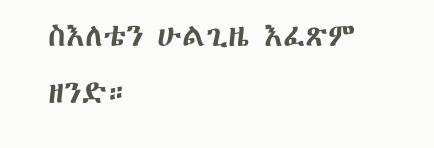ስእለቴን ሁልጊዜ እፈጽም ዘንድ።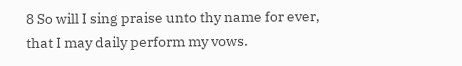8 So will I sing praise unto thy name for ever, that I may daily perform my vows.